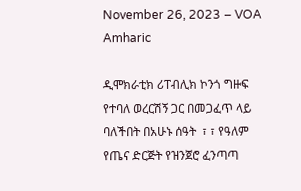November 26, 2023 – VOA Amharic

ዲሞክራቲክ ሪፐብሊክ ኮንጎ ግዙፍ የተባለ ወረርሽኝ ጋር በመጋፈጥ ላይ ባለችበት በአሁኑ ሰዓት  ፣ ፣ የዓለም የጤና ድርጅት የዝንጀሮ ፈንጣጣ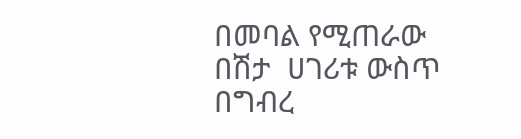በመባል የሚጠራው በሽታ  ሀገሪቱ ውስጥ በግብረ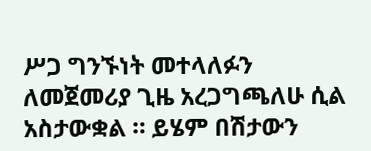ሥጋ ግንኙነት መተላለፉን ለመጀመሪያ ጊዜ አረጋግጫለሁ ሲል አስታውቋል ። ይሄም በሽታውን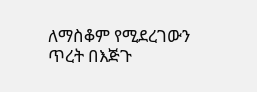ለማስቆም የሚደረገውን ጥረት በእጅጉ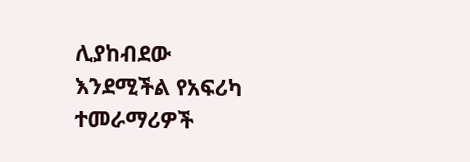ሊያከብደው እንደሚችል የአፍሪካ ተመራማሪዎች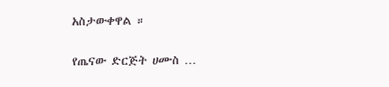አስታውቀዋል ።

የጤናው ድርጅት ሀሙስ …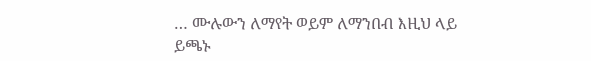… ሙሉውን ለማየት ወይም ለማንበብ እዚህ ላይ ይጫኑ